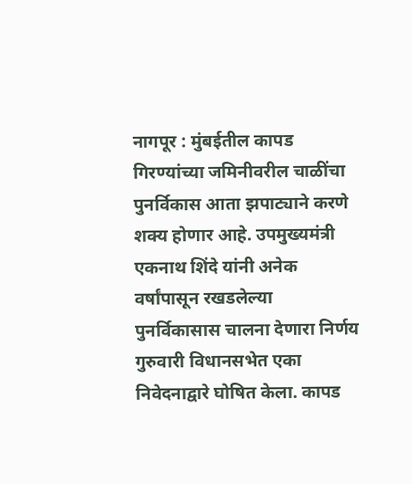नागपूर : मुंबईतील कापड गिरण्यांच्या जमिनीवरील चाळींचा पुनर्विकास आता झपाट्याने करणे शक्य होणार आहे. उपमुख्यमंत्री एकनाथ शिंदे यांनी अनेक वर्षांपासून रखडलेल्या पुनर्विकासास चालना देणारा निर्णय गुरुवारी विधानसभेत एका निवेदनाद्वारे घोषित केला. कापड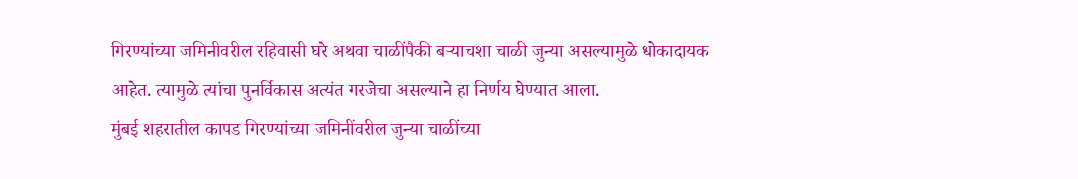गिरण्यांच्या जमिनीवरील रहिवासी घरे अथवा चाळींपैकी बऱ्याचशा चाळी जुन्या असल्यामुळे धोकादायक आहेत. त्यामुळे त्यांचा पुनर्विकास अत्यंत गरजेचा असल्याने हा निर्णय घेण्यात आला.
मुंबई शहरातील कापड गिरण्यांच्या जमिनींवरील जुन्या चाळींच्या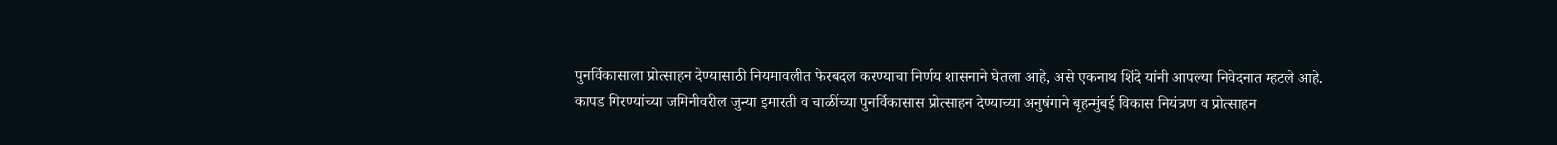पुनर्विकासाला प्रोत्साहन देण्यासाठी नियमावलीत फेरबदल करण्याचा निर्णय शासनाने घेतला आहे, असे एकनाथ शिंदे यांनी आपल्या निवेदनात म्हटले आहे.
कापड गिरण्यांच्या जमिनीवरील जुन्या इमारती व चाळींच्या पुनर्विकासास प्रोत्साहन देण्याच्या अनुषंगाने बृहन्मुंबई विकास नियंत्रण व प्रोत्साहन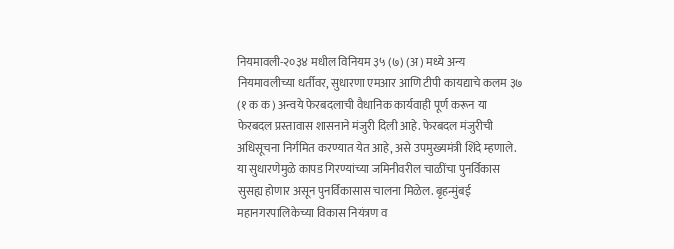नियमावली-२०३४ मधील विनियम ३५ (७) (अ) मध्ये अन्य नियमावलीच्या धर्तीवर, सुधारणा एमआर आणि टीपी कायद्याचे कलम ३७ (१ क क) अन्वये फेरबदलाची वैधानिक कार्यवाही पूर्ण करून या फेरबदल प्रस्तावास शासनाने मंजुरी दिली आहे. फेरबदल मंजुरीची अधिसूचना निर्गमित करण्यात येत आहे, असे उपमुख्यमंत्री शिंदे म्हणाले.
या सुधारणेमुळे कापड गिरण्यांच्या जमिनीवरील चाळींचा पुनर्विकास सुसह्य होणार असून पुनर्विकासास चालना मिळेल. बृहन्मुंबई महानगरपालिकेच्या विकास नियंत्रण व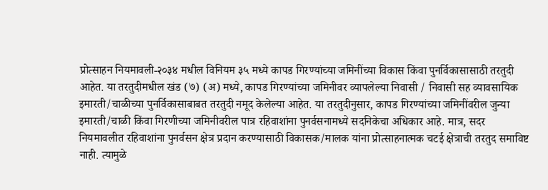प्रोत्साहन नियमावली-२०३४ मधील विनियम ३५ मध्ये कापड गिरण्यांच्या जमिनींच्या विकास किंवा पुनर्विकासासाठी तरतुदी आहेत. या तरतुदीमधील खंड (७) (अ) मध्ये, कापड गिरण्यांच्या जमिनीवर व्यापलेल्या निवासी / निवासी सह व्यावसायिक इमारती/चाळीच्या पुनर्विकासाबाबत तरतुदी नमूद केलेल्या आहेत. या तरतुदीनुसार, कापड गिरण्यांच्या जमिनींवरील जुन्या इमारती/चाळी किंवा गिरणीच्या जमिनीवरील पात्र रहिवाशांना पुनर्वसनामध्ये सदनिकेचा अधिकार आहे. मात्र, सदर नियमावलीत रहिवाशांना पुनर्वसन क्षेत्र प्रदान करण्यासाठी विकासक/मालक यांना प्रोत्साहनात्मक चटई क्षेत्राची तरतुद समाविष्ट नाही. त्यामुळे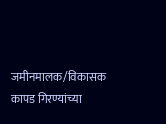जमीनमालक/विकासक कापड गिरण्यांच्या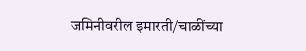जमिनीवरील इमारती/चाळींच्या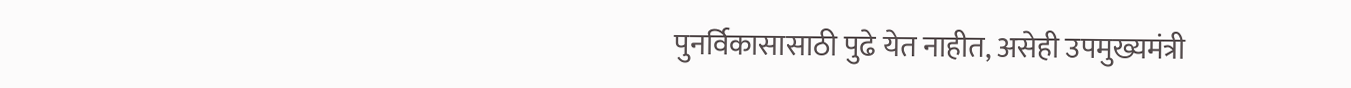पुनर्विकासासाठी पुढे येत नाहीत, असेही उपमुख्यमंत्री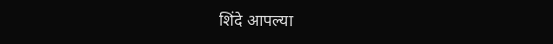शिंदे आपल्या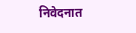निवेदनात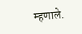म्हणाले.